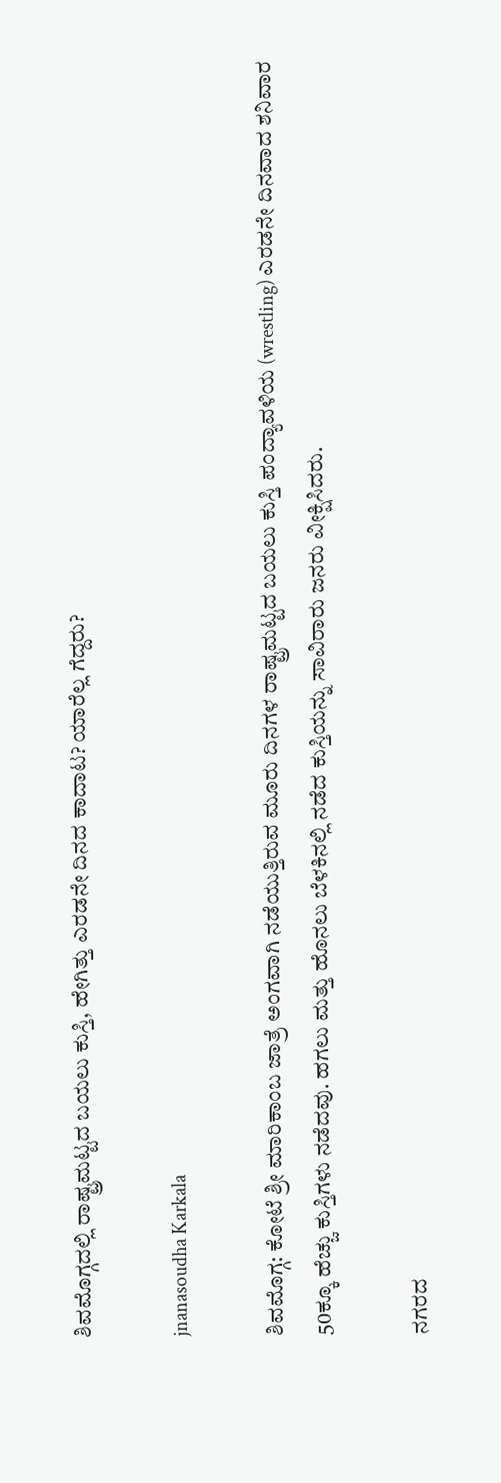ಶಿವಮೊಗ್ಗದಲ್ಲಿ ರಾಷ್ಟ್ರಮಟ್ಟದ ಬಯಲು ಕುಸ್ತಿ, ಹೇಗಿತ್ತು ಎರಡನೇ ದಿನದ ಕಾದಾಟ? ಯಾರೆಲ್ಲ ಗೆದ್ದರು?

jnanasoudha Karkala

ಶಿವಮೊಗ್ಗ: ಕೋಟೆ ಶ್ರೀ ಮಾರಿಕಾಂಬ ಜಾತ್ರೆ ಅಂಗವಾಗಿ ನಡೆಯುತ್ತಿರುವ ಮೂರು ದಿನಗಳ ರಾಷ್ಟ್ರಮಟ್ಟದ ಬಯಲು ಕುಸ್ತಿ ಪಂದ್ಯಾವಳಿಯ (wrestling) ಎರಡನೇ ದಿನವಾದ ಶನಿವಾರ 50ಕ್ಕೂ ಹೆಚ್ಚು ಕುಸ್ತಿಗಳು ನಡೆದವು. ಹಗಲು ಮತ್ತು ಹೊನಲು ಬೆಳಕಿನಲ್ಲಿ ನಡೆದ ಕುಸ್ತಿಯನ್ನು ಸಾವಿರಾರು ಜನರು ವೀಕ್ಷಿಸಿದರು.

ನಗರದ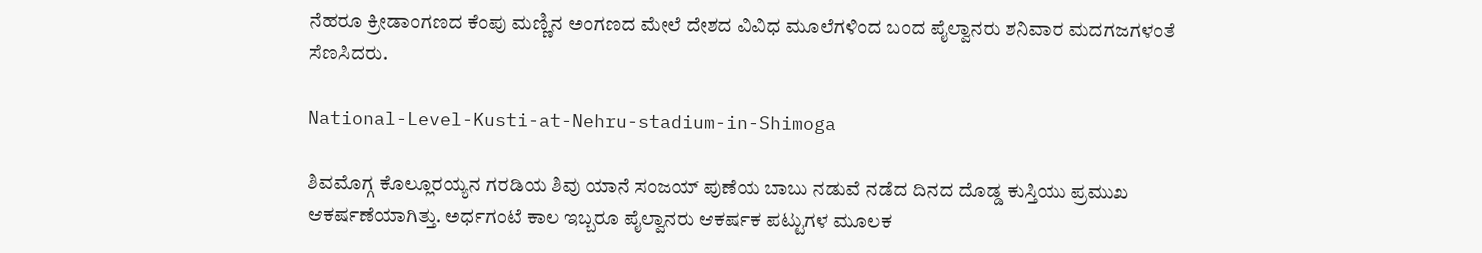ನೆಹರೂ ಕ್ರೀಡಾಂಗಣದ ಕೆಂಪು ಮಣ್ಣಿನ ಅಂಗಣದ ಮೇಲೆ ದೇಶದ ವಿವಿಧ ಮೂಲೆಗಳಿಂದ ಬಂದ ಪೈಲ್ವಾನರು ಶನಿವಾರ ಮದಗಜಗಳಂತೆ ಸೆಣಸಿದರು.

National-Level-Kusti-at-Nehru-stadium-in-Shimoga

ಶಿವಮೊಗ್ಗ ಕೊಲ್ಲೂರಯ್ಯನ ಗರಡಿಯ ಶಿವು ಯಾನೆ ಸಂಜಯ್ ಪುಣೆಯ ಬಾಬು ನಡುವೆ ನಡೆದ ದಿನದ ದೊಡ್ಡ ಕುಸ್ತಿಯು ಪ್ರಮುಖ ಆಕರ್ಷಣೆಯಾಗಿತ್ತು. ಅರ್ಧಗಂಟೆ ಕಾಲ ಇಬ್ಬರೂ ಪೈಲ್ವಾನರು ಆಕರ್ಷಕ ಪಟ್ಟುಗಳ ಮೂಲಕ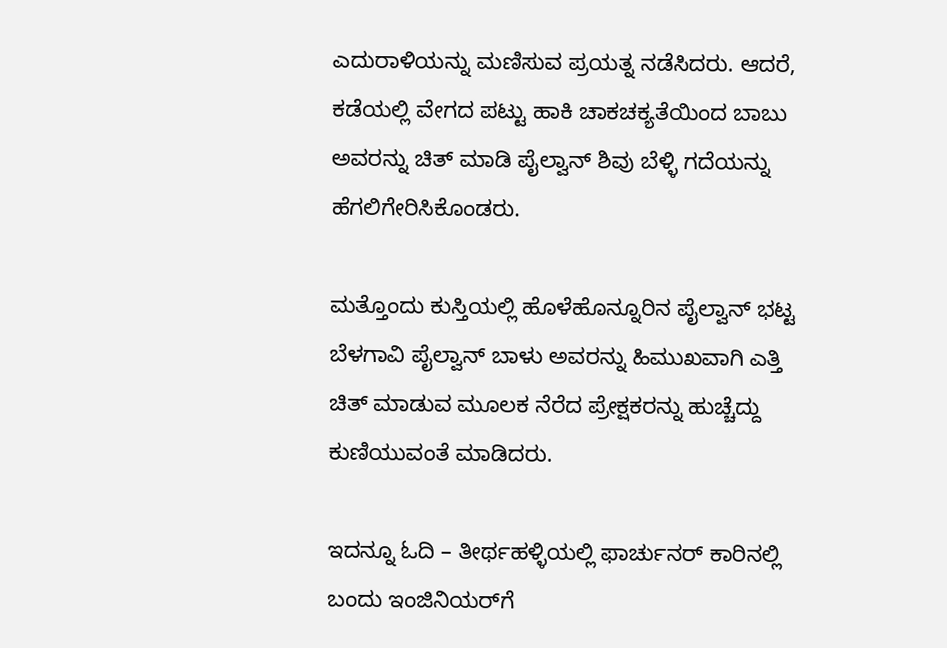ಎದುರಾಳಿಯನ್ನು ಮಣಿಸುವ ಪ್ರಯತ್ನ ನಡೆಸಿದರು. ಆದರೆ, ಕಡೆಯಲ್ಲಿ ವೇಗದ ಪಟ್ಟು ಹಾಕಿ ಚಾಕಚಕ್ಯತೆಯಿಂದ ಬಾಬು ಅವರನ್ನು ಚಿತ್ ಮಾಡಿ ಪೈಲ್ವಾನ್ ಶಿವು ಬೆಳ್ಳಿ ಗದೆಯನ್ನು ಹೆಗಲಿಗೇರಿಸಿಕೊಂಡರು.

ಮತ್ತೊಂದು ಕುಸ್ತಿಯಲ್ಲಿ ಹೊಳೆಹೊನ್ನೂರಿನ ಪೈಲ್ವಾನ್ ಭಟ್ಟ ಬೆಳಗಾವಿ ಪೈಲ್ವಾನ್ ಬಾಳು ಅವರನ್ನು ಹಿಮುಖವಾಗಿ ಎತ್ತಿ ಚಿತ್ ಮಾಡುವ ಮೂಲಕ ನೆರೆದ ಪ್ರೇಕ್ಷಕರನ್ನು ಹುಚ್ಚೆದ್ದು ಕುಣಿಯುವಂತೆ ಮಾಡಿದರು.

ಇದನ್ನೂ ಓದಿ – ತೀರ್ಥಹಳ್ಳಿಯಲ್ಲಿ ಫಾರ್ಚುನರ್‌ ಕಾರಿನಲ್ಲಿ ಬಂದು ಇಂಜಿನಿಯರ್‌ಗೆ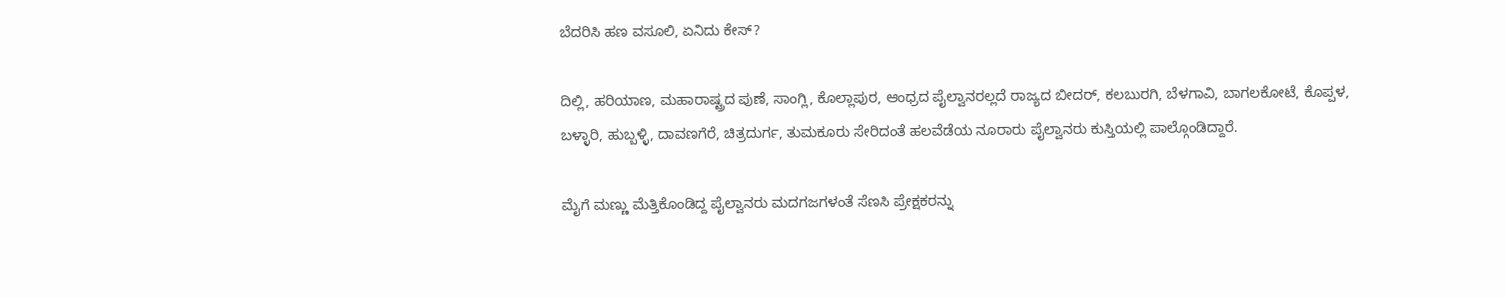ಬೆದರಿಸಿ ಹಣ ವಸೂಲಿ, ಏನಿದು ಕೇಸ್‌?

ದಿಲ್ಲಿ, ಹರಿಯಾಣ, ಮಹಾರಾಷ್ಟ್ರದ ಪುಣೆ, ಸಾಂಗ್ಲಿ, ಕೊಲ್ಲಾಪುರ, ಆಂಧ್ರದ ಪೈಲ್ವಾನರಲ್ಲದೆ ರಾಜ್ಯದ ಬೀದ‌ರ್, ಕಲಬುರಗಿ, ಬೆಳಗಾವಿ, ಬಾಗಲಕೋಟೆ, ಕೊಪ್ಪಳ, ಬಳ್ಳಾರಿ, ಹುಬ್ಬಳ್ಳಿ, ದಾವಣಗೆರೆ, ಚಿತ್ರದುರ್ಗ, ತುಮಕೂರು ಸೇರಿದಂತೆ ಹಲವೆಡೆಯ ನೂರಾರು ಪೈಲ್ವಾನರು ಕುಸ್ತಿಯಲ್ಲಿ ಪಾಲ್ಗೊಂಡಿದ್ದಾರೆ.

ಮೈಗೆ ಮಣ್ಣು ಮೆತ್ತಿಕೊಂಡಿದ್ದ ಪೈಲ್ವಾನರು ಮದಗಜಗಳಂತೆ ಸೆಣಸಿ ಪ್ರೇಕ್ಷಕರನ್ನು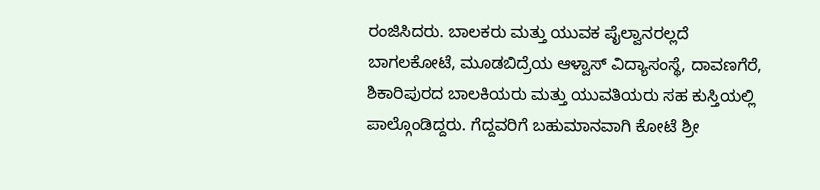ರಂಜಿಸಿದರು. ಬಾಲಕರು ಮತ್ತು ಯುವಕ ಪೈಲ್ವಾನರಲ್ಲದೆ ಬಾಗಲಕೋಟೆ, ಮೂಡಬಿದ್ರೆಯ ಆಳ್ವಾಸ್ ವಿದ್ಯಾಸಂಸ್ಥೆ, ದಾವಣಗೆರೆ, ಶಿಕಾರಿಪುರದ ಬಾಲಕಿಯರು ಮತ್ತು ಯುವತಿಯರು ಸಹ ಕುಸ್ತಿಯಲ್ಲಿ ಪಾಲ್ಗೊಂಡಿದ್ದರು. ಗೆದ್ದವರಿಗೆ ಬಹುಮಾನವಾಗಿ ಕೋಟೆ ಶ್ರೀ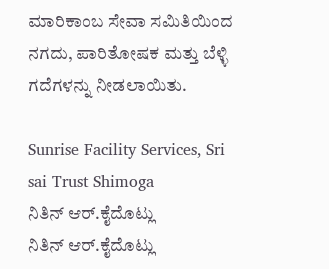ಮಾರಿಕಾಂಬ ಸೇವಾ ಸಮಿತಿಯಿಂದ ನಗದು, ಪಾರಿತೋಷಕ ಮತ್ತು ಬೆಳ್ಳಿ ಗದೆಗಳನ್ನು ನೀಡಲಾಯಿತು.

Sunrise Facility Services, Sri sai Trust Shimoga
ನಿತಿನ್ ಆರ್‌.ಕೈದೊಟ್ಲು
ನಿತಿನ್ ಆರ್‌.ಕೈದೊಟ್ಲು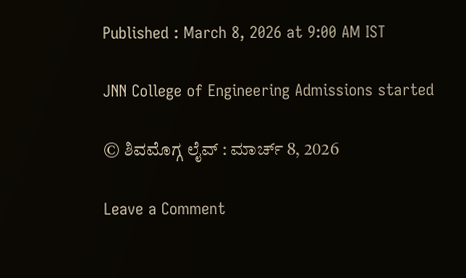Published : March 8, 2026 at 9:00 AM IST

JNN College of Engineering Admissions started

© ಶಿವಮೊಗ್ಗ ಲೈವ್‌ : ಮಾರ್ಚ್ 8, 2026

Leave a Comment